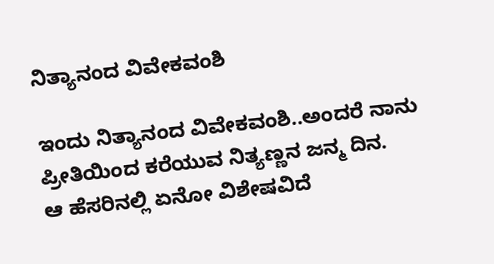ನಿತ್ಯಾನಂದ ವಿವೇಕವಂಶಿ

ಇಂದು ನಿತ್ಯಾನಂದ ವಿವೇಕವಂಶಿ..ಅಂದರೆ ನಾನು ಪ್ರೀತಿಯಿಂದ ಕರೆಯುವ ನಿತ್ಯಣ್ಣನ ಜನ್ಮ ದಿನ.
ಆ ಹೆಸರಿನಲ್ಲಿ ಏನೋ ವಿಶೇಷವಿದೆ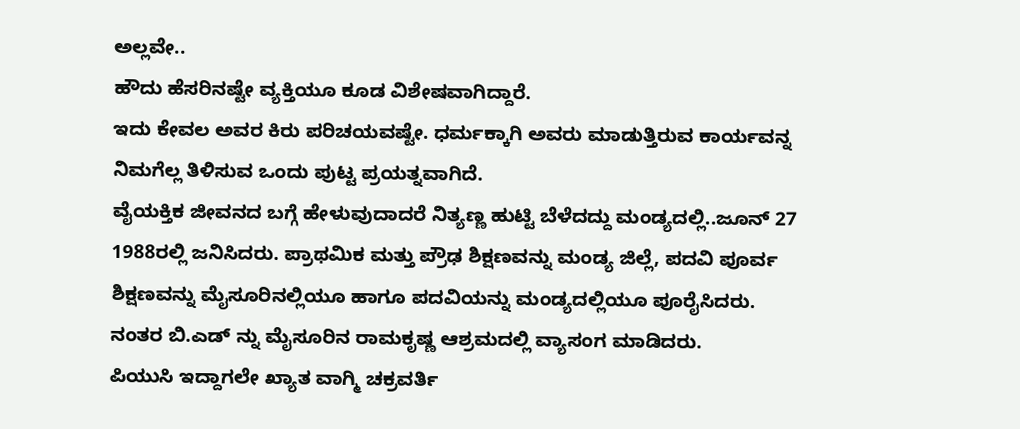ಅಲ್ಲವೇ..
ಹೌದು ಹೆಸರಿನಷ್ಟೇ ವ್ಯಕ್ತಿಯೂ ಕೂಡ ವಿಶೇಷವಾಗಿದ್ದಾರೆ.
ಇದು ಕೇವಲ ಅವರ ಕಿರು ಪರಿಚಯವಷ್ಟೇ. ಧರ್ಮಕ್ಕಾಗಿ ಅವರು ಮಾಡುತ್ತಿರುವ ಕಾರ್ಯವನ್ನ ನಿಮಗೆಲ್ಲ ತಿಳಿಸುವ ಒಂದು ಪುಟ್ಟ ಪ್ರಯತ್ನವಾಗಿದೆ.
ವೈಯಕ್ತಿಕ ಜೀವನದ ಬಗ್ಗೆ ಹೇಳುವುದಾದರೆ ನಿತ್ಯಣ್ಣ ಹುಟ್ಟಿ ಬೆಳೆದದ್ದು ಮಂಡ್ಯದಲ್ಲಿ..ಜೂನ್ 27 1988ರಲ್ಲಿ ಜನಿಸಿದರು. ಪ್ರಾಥಮಿಕ ಮತ್ತು ಪ್ರೌಢ ಶಿಕ್ಷಣವನ್ನು ಮಂಡ್ಯ ಜಿಲ್ಲೆ, ಪದವಿ ಪೂರ್ವ ಶಿಕ್ಷಣವನ್ನು ಮೈಸೂರಿನಲ್ಲಿಯೂ ಹಾಗೂ ಪದವಿಯನ್ನು ಮಂಡ್ಯದಲ್ಲಿಯೂ ಪೂರೈಸಿದರು.
ನಂತರ ಬಿ.ಎಡ್ ನ್ನು ಮೈಸೂರಿನ ರಾಮಕೃಷ್ಣ ಆಶ್ರಮದಲ್ಲಿ ವ್ಯಾಸಂಗ ಮಾಡಿದರು.
ಪಿಯುಸಿ ಇದ್ದಾಗಲೇ ಖ್ಯಾತ ವಾಗ್ಮಿ ಚಕ್ರವರ್ತಿ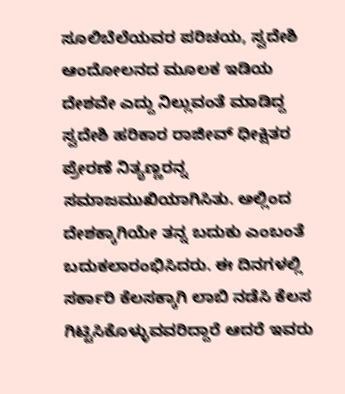ಸೂಲಿಬೆಲೆಯವರ ಪರಿಚಯ, ಸ್ವದೇಶಿ ಆಂದೋಲನದ ಮೂಲಕ ಇಡಿಯ ದೇಶವೇ ಎದ್ದು ನಿಲ್ಲುವಂತೆ ಮಾಡಿದ್ದ ಸ್ವದೇಶಿ ಹರಿಕಾರ ರಾಜೀವ್ ಧೀಕ್ಷಿತರ ಪ್ರೇರಣೆ ನಿತ್ಯಣ್ಣರನ್ನ ಸಮಾಜಮುಖಿಯಾಗಿಸಿತು. ಅಲ್ಲಿಂದ ದೇಶಕ್ಕಾಗಿಯೇ ತನ್ನ ಬದುಕು ಎಂಬಂತೆ ಬದುಕಲಾರಂಭಿಸಿದರು. ಈ ದಿನಗಳಲ್ಲಿ ಸರ್ಕಾರಿ ಕೆಲಸಕ್ಕಾಗಿ ಲಾಬಿ ನಡೆಸಿ ಕೆಲಸ ಗಿಟ್ಟಿಸಿಕೊಳ್ಳುವವರಿದ್ದಾರೆ ಆದರೆ ಇವರು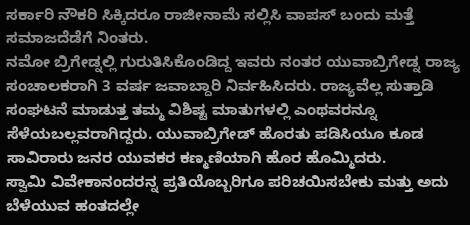ಸರ್ಕಾರಿ ನೌಕರಿ ಸಿಕ್ಕಿದರೂ ರಾಜೀನಾಮೆ ಸಲ್ಲಿಸಿ ವಾಪಸ್ ಬಂದು ಮತ್ತೆ ಸಮಾಜದೆಡೆಗೆ ನಿಂತರು.
ನಮೋ ಬ್ರಿಗೇಡ್ನಲ್ಲಿ ಗುರುತಿಸಿಕೊಂಡಿದ್ದ ಇವರು ನಂತರ ಯುವಾಬ್ರಿಗೇಡ್ನ ರಾಜ್ಯ ಸಂಚಾಲಕರಾಗಿ 3 ವರ್ಷ ಜವಾಬ್ದಾರಿ ನಿರ್ವಹಿಸಿದರು. ರಾಜ್ಯವೆಲ್ಲ ಸುತ್ತಾಡಿ ಸಂಘಟನೆ ಮಾಡುತ್ತ ತಮ್ಮ ವಿಶಿಷ್ಟ ಮಾತುಗಳಲ್ಲಿ ಎಂಥವರನ್ನೂ ಸೆಳೆಯಬಲ್ಲವರಾಗಿದ್ದರು. ಯುವಾಬ್ರಿಗೇಡ್ ಹೊರತು ಪಡಿಸಿಯೂ ಕೂಡ ಸಾವಿರಾರು ಜನರ ಯುವಕರ ಕಣ್ಮಣಿಯಾಗಿ ಹೊರ ಹೊಮ್ಮಿದರು.
ಸ್ವಾಮಿ ವಿವೇಕಾನಂದರನ್ನ ಪ್ರತಿಯೊಬ್ಬರಿಗೂ ಪರಿಚಯಿಸಬೇಕು ಮತ್ತು ಅದು ಬೆಳೆಯುವ ಹಂತದಲ್ಲೇ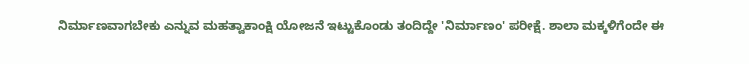ನಿರ್ಮಾಣವಾಗಬೇಕು ಎನ್ನುವ ಮಹತ್ವಾಕಾಂಕ್ಷಿ ಯೋಜನೆ ಇಟ್ಟುಕೊಂಡು ತಂದಿದ್ದೇ 'ನಿರ್ಮಾಣಂ' ಪರೀಕ್ಷೆ. ಶಾಲಾ ಮಕ್ಕಳಿಗೆಂದೇ ಈ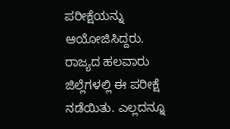ಪರೀಕ್ಷೆಯನ್ನು ಆಯೋಜಿಸಿದ್ದರು. ರಾಜ್ಯದ ಹಲವಾರು ಜಿಲ್ಲೆಗಳಲ್ಲಿ ಈ ಪರೀಕ್ಷೆ ನಡೆಯಿತು. ಎಲ್ಲದನ್ನೂ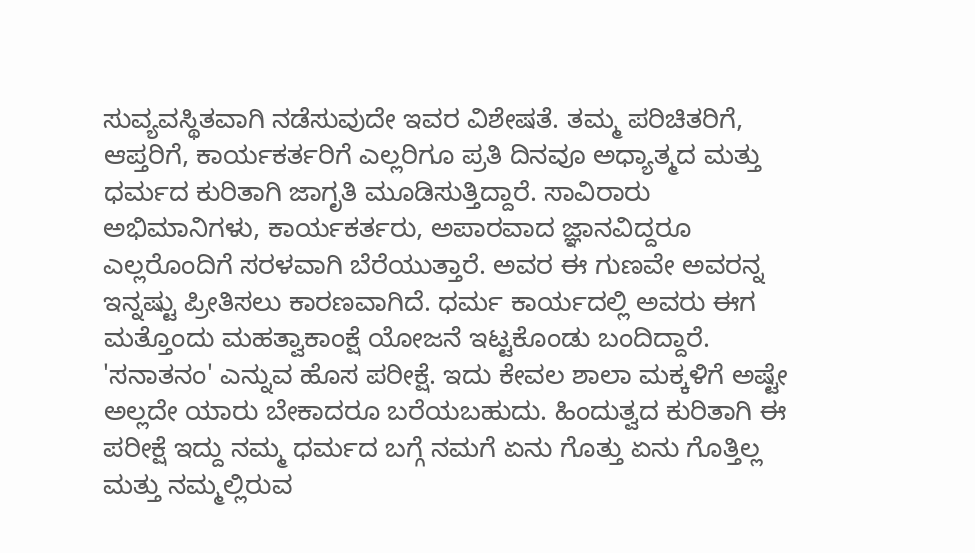ಸುವ್ಯವಸ್ಥಿತವಾಗಿ ನಡೆಸುವುದೇ ಇವರ ವಿಶೇಷತೆ. ತಮ್ಮ ಪರಿಚಿತರಿಗೆ, ಆಪ್ತರಿಗೆ, ಕಾರ್ಯಕರ್ತರಿಗೆ ಎಲ್ಲರಿಗೂ ಪ್ರತಿ ದಿನವೂ ಅಧ್ಯಾತ್ಮದ ಮತ್ತು ಧರ್ಮದ ಕುರಿತಾಗಿ ಜಾಗೃತಿ ಮೂಡಿಸುತ್ತಿದ್ದಾರೆ. ಸಾವಿರಾರು ಅಭಿಮಾನಿಗಳು, ಕಾರ್ಯಕರ್ತರು, ಅಪಾರವಾದ ಜ್ಞಾನವಿದ್ದರೂ ಎಲ್ಲರೊಂದಿಗೆ ಸರಳವಾಗಿ ಬೆರೆಯುತ್ತಾರೆ. ಅವರ ಈ ಗುಣವೇ ಅವರನ್ನ ಇನ್ನಷ್ಟು ಪ್ರೀತಿಸಲು ಕಾರಣವಾಗಿದೆ. ಧರ್ಮ ಕಾರ್ಯದಲ್ಲಿ ಅವರು ಈಗ ಮತ್ತೊಂದು ಮಹತ್ವಾಕಾಂಕ್ಷೆ ಯೋಜನೆ ಇಟ್ಟಕೊಂಡು ಬಂದಿದ್ದಾರೆ. 'ಸನಾತನಂ' ಎನ್ನುವ ಹೊಸ ಪರೀಕ್ಷೆ. ಇದು ಕೇವಲ ಶಾಲಾ ಮಕ್ಕಳಿಗೆ ಅಷ್ಟೇ ಅಲ್ಲದೇ ಯಾರು ಬೇಕಾದರೂ ಬರೆಯಬಹುದು. ಹಿಂದುತ್ವದ ಕುರಿತಾಗಿ ಈ ಪರೀಕ್ಷೆ ಇದ್ದು ನಮ್ಮ ಧರ್ಮದ ಬಗ್ಗೆ ನಮಗೆ ಏನು ಗೊತ್ತು ಏನು ಗೊತ್ತಿಲ್ಲ ಮತ್ತು ನಮ್ಮಲ್ಲಿರುವ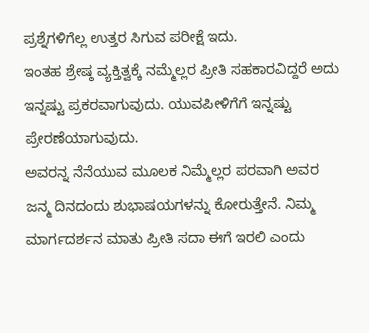ಪ್ರಶ್ನೆಗಳಿಗೆಲ್ಲ ಉತ್ತರ ಸಿಗುವ ಪರೀಕ್ಷೆ ಇದು.
ಇಂತಹ ಶ್ರೇಷ್ಠ ವ್ಯಕ್ತಿತ್ವಕ್ಕೆ ನಮ್ಮೆಲ್ಲರ ಪ್ರೀತಿ ಸಹಕಾರವಿದ್ದರೆ ಅದು ಇನ್ನಷ್ಟು ಪ್ರಕರವಾಗುವುದು. ಯುವಪೀಳಿಗೆಗೆ ಇನ್ನಷ್ಟು ಪ್ರೇರಣೆಯಾಗುವುದು.
ಅವರನ್ನ ನೆನೆಯುವ ಮೂಲಕ ನಿಮ್ಮೆಲ್ಲರ ಪರವಾಗಿ ಅವರ ಜನ್ಮ ದಿನದಂದು ಶುಭಾಷಯಗಳನ್ನು ಕೋರುತ್ತೇನೆ. ನಿಮ್ಮ ಮಾರ್ಗದರ್ಶನ ಮಾತು ಪ್ರೀತಿ ಸದಾ ಈಗೆ ಇರಲಿ ಎಂದು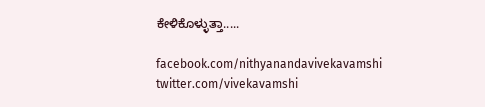ಕೇಳಿಕೊಳ್ಳುತ್ತಾ.....

facebook.com/nithyanandavivekavamshi
twitter.com/vivekavamshi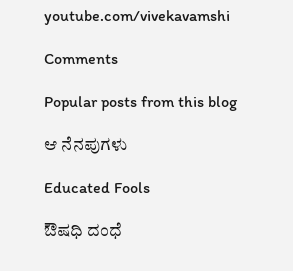youtube.com/vivekavamshi

Comments

Popular posts from this blog

ಆ ನೆನಪುಗಳು

Educated Fools

ಔಷಧಿ ದಂಧೆ